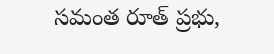సమంత రూత్ ప్రభు,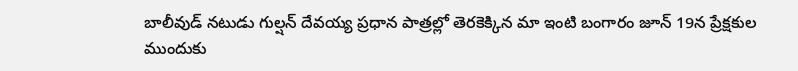బాలీవుడ్ నటుడు గుల్షన్ దేవయ్య ప్రధాన పాత్రల్లో తెరకెక్కిన మా ఇంటి బంగారం జూన్ 19న ప్రేక్షకుల ముందుకు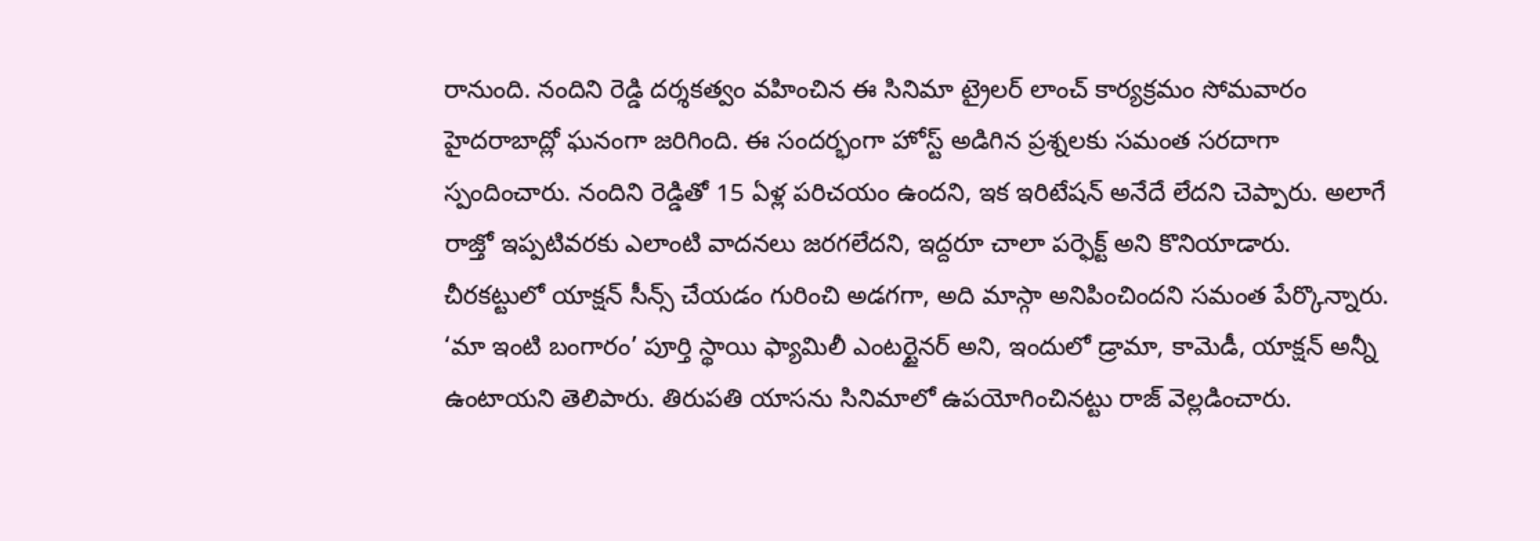రానుంది. నందిని రెడ్డి దర్శకత్వం వహించిన ఈ సినిమా ట్రైలర్ లాంచ్ కార్యక్రమం సోమవారం హైదరాబాద్లో ఘనంగా జరిగింది. ఈ సందర్భంగా హోస్ట్ అడిగిన ప్రశ్నలకు సమంత సరదాగా స్పందించారు. నందిని రెడ్డితో 15 ఏళ్ల పరిచయం ఉందని, ఇక ఇరిటేషన్ అనేదే లేదని చెప్పారు. అలాగే రాజ్తో ఇప్పటివరకు ఎలాంటి వాదనలు జరగలేదని, ఇద్దరూ చాలా పర్ఫెక్ట్ అని కొనియాడారు.
చీరకట్టులో యాక్షన్ సీన్స్ చేయడం గురించి అడగగా, అది మాస్గా అనిపించిందని సమంత పేర్కొన్నారు. ‘మా ఇంటి బంగారం’ పూర్తి స్థాయి ఫ్యామిలీ ఎంటర్టైనర్ అని, ఇందులో డ్రామా, కామెడీ, యాక్షన్ అన్నీ ఉంటాయని తెలిపారు. తిరుపతి యాసను సినిమాలో ఉపయోగించినట్టు రాజ్ వెల్లడించారు.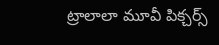ట్రాలాలా మూవీ పిక్చర్స్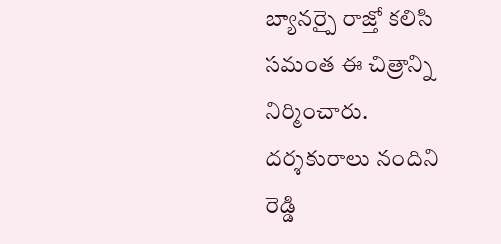బ్యానర్పై రాజ్తో కలిసి సమంత ఈ చిత్రాన్ని నిర్మించారు. దర్శకురాలు నందిని రెడ్డి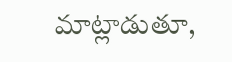మాట్లాడుతూ,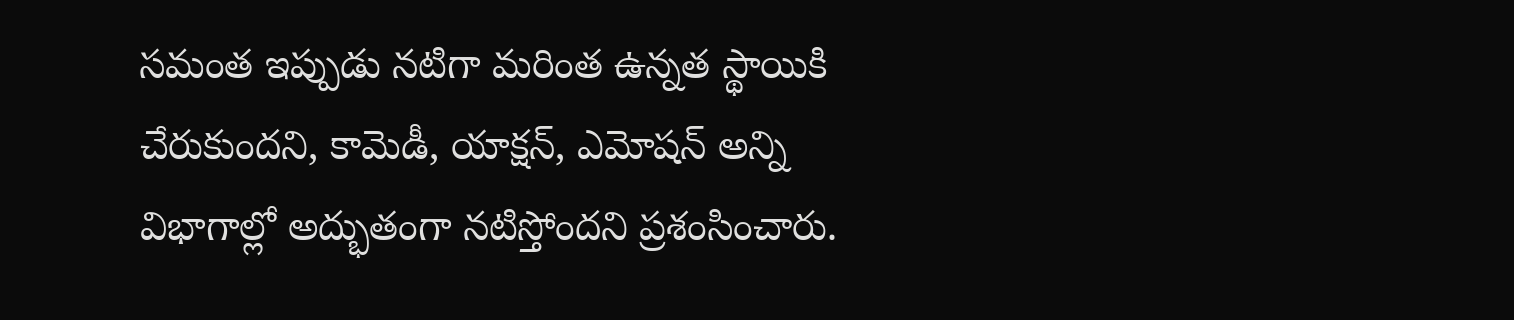సమంత ఇప్పుడు నటిగా మరింత ఉన్నత స్థాయికి చేరుకుందని, కామెడీ, యాక్షన్, ఎమోషన్ అన్ని విభాగాల్లో అద్భుతంగా నటిస్తోందని ప్రశంసించారు.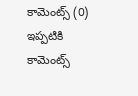కామెంట్స్ (0)
ఇప్పటికి కామెంట్స్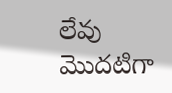లేవు
మొదటిగా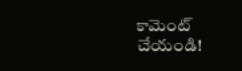కామెంట్ చేయండి!